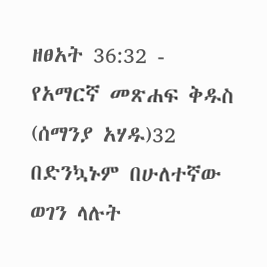ዘፀአት 36:32 - የአማርኛ መጽሐፍ ቅዱስ (ሰማንያ አሃዱ)32 በድንኳኑም በሁለተኛው ወገን ላሉት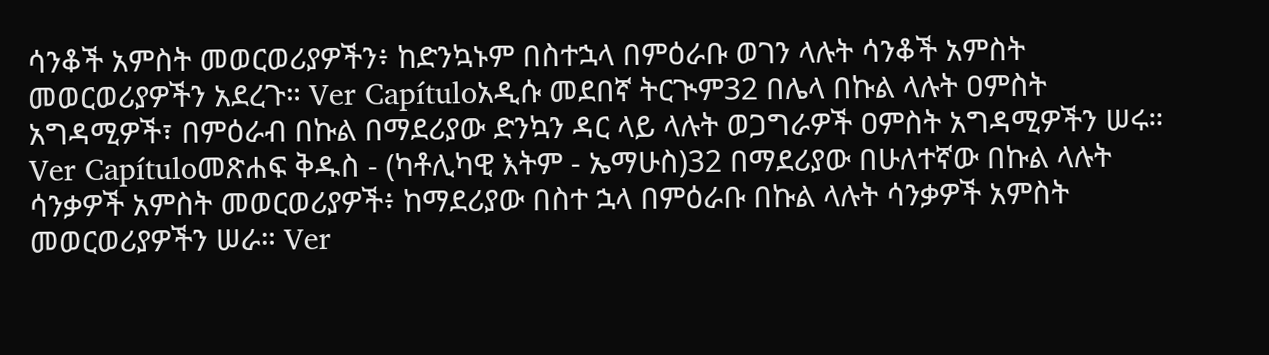ሳንቆች አምስት መወርወሪያዎችን፥ ከድንኳኑም በስተኋላ በምዕራቡ ወገን ላሉት ሳንቆች አምስት መወርወሪያዎችን አደረጉ። Ver Capítuloአዲሱ መደበኛ ትርጒም32 በሌላ በኩል ላሉት ዐምስት አግዳሚዎች፣ በምዕራብ በኩል በማደሪያው ድንኳን ዳር ላይ ላሉት ወጋግራዎች ዐምስት አግዳሚዎችን ሠሩ። Ver Capítuloመጽሐፍ ቅዱስ - (ካቶሊካዊ እትም - ኤማሁስ)32 በማደሪያው በሁለተኛው በኩል ላሉት ሳንቃዎች አምስት መወርወሪያዎች፥ ከማደሪያው በስተ ኋላ በምዕራቡ በኩል ላሉት ሳንቃዎች አምስት መወርወሪያዎችን ሠራ። Ver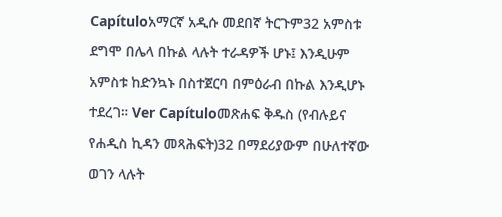Capítuloአማርኛ አዲሱ መደበኛ ትርጉም32 አምስቱ ደግሞ በሌላ በኩል ላሉት ተራዳዎች ሆኑ፤ እንዲሁም አምስቱ ከድንኳኑ በስተጀርባ በምዕራብ በኩል እንዲሆኑ ተደረገ። Ver Capítuloመጽሐፍ ቅዱስ (የብሉይና የሐዲስ ኪዳን መጻሕፍት)32 በማደሪያውም በሁለተኛው ወገን ላሉት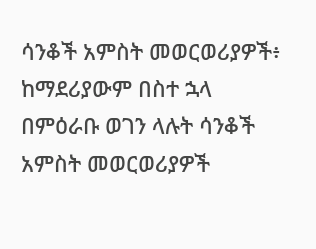ሳንቆች አምስት መወርወሪያዎች፥ ከማደሪያውም በስተ ኋላ በምዕራቡ ወገን ላሉት ሳንቆች አምስት መወርወሪያዎች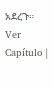አደረጉ። Ver Capítulo |